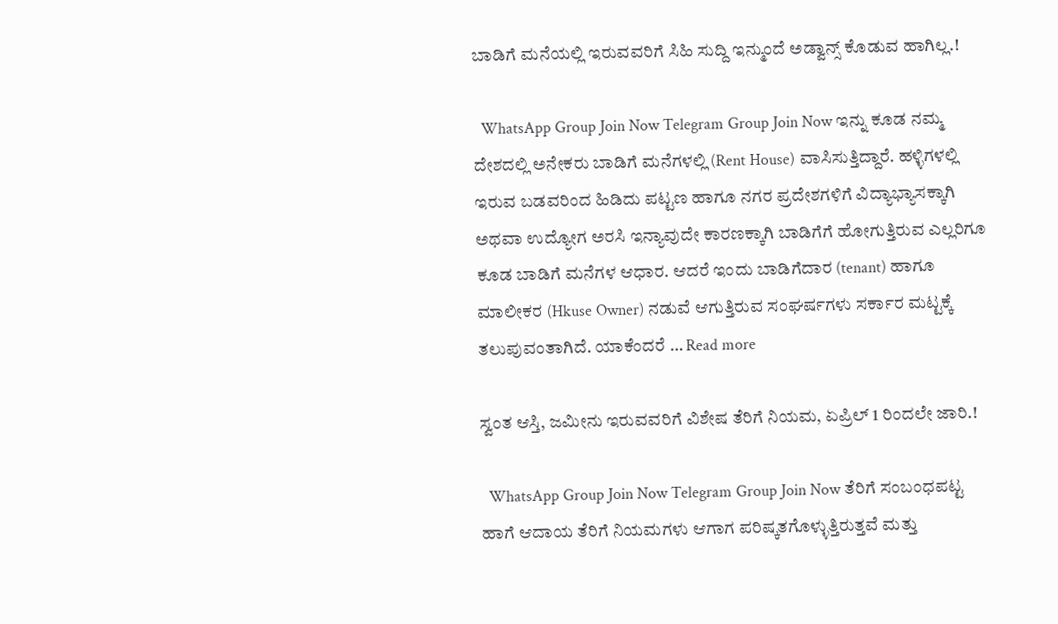ಬಾಡಿಗೆ ಮನೆಯಲ್ಲಿ ಇರುವವರಿಗೆ ಸಿಹಿ ಸುದ್ದಿ ಇನ್ಮುಂದೆ ಅಡ್ವಾನ್ಸ್ ಕೊಡುವ ಹಾಗಿಲ್ಲ.!

  WhatsApp Group Join Now Telegram Group Join Now ಇನ್ನು ಕೂಡ ನಮ್ಮ ದೇಶದಲ್ಲಿ ಅನೇಕರು ಬಾಡಿಗೆ ಮನೆಗಳಲ್ಲಿ (Rent House) ವಾಸಿಸುತ್ತಿದ್ದಾರೆ. ಹಳ್ಳಿಗಳಲ್ಲಿ ಇರುವ ಬಡವರಿಂದ ಹಿಡಿದು ಪಟ್ಟಣ ಹಾಗೂ ನಗರ ಪ್ರದೇಶಗಳಿಗೆ ವಿದ್ಯಾಭ್ಯಾಸಕ್ಕಾಗಿ ಅಥವಾ ಉದ್ಯೋಗ ಅರಸಿ ಇನ್ಯಾವುದೇ ಕಾರಣಕ್ಕಾಗಿ ಬಾಡಿಗೆಗೆ ಹೋಗುತ್ತಿರುವ ಎಲ್ಲರಿಗೂ ಕೂಡ ಬಾಡಿಗೆ ಮನೆಗಳ ಆಧಾರ. ಆದರೆ ಇಂದು ಬಾಡಿಗೆದಾರ (tenant) ಹಾಗೂ ಮಾಲೀಕರ (Hkuse Owner) ನಡುವೆ ಆಗುತ್ತಿರುವ ಸಂಘರ್ಷಗಳು ಸರ್ಕಾರ ಮಟ್ಟಕ್ಕೆ ತಲುಪುವಂತಾಗಿದೆ. ಯಾಕೆಂದರೆ … Read more

ಸ್ವಂತ ಆಸ್ತಿ, ಜಮೀನು ಇರುವವರಿಗೆ ವಿಶೇಷ ತೆರಿಗೆ ನಿಯಮ, ಏಪ್ರಿಲ್ 1 ರಿಂದಲೇ ಜಾರಿ.!

  WhatsApp Group Join Now Telegram Group Join Now ತೆರಿಗೆ ಸಂಬಂಧಪಟ್ಟ ಹಾಗೆ ಆದಾಯ ತೆರಿಗೆ ನಿಯಮಗಳು ಆಗಾಗ ಪರಿಷ್ಕತಗೊಳ್ಳುತ್ತಿರುತ್ತವೆ ಮತ್ತು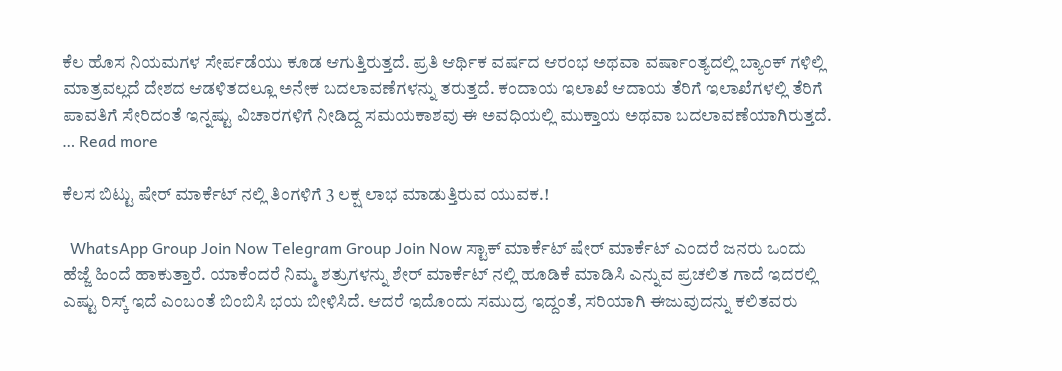ಕೆಲ ಹೊಸ ನಿಯಮಗಳ ಸೇರ್ಪಡೆಯು ಕೂಡ ಆಗುತ್ತಿರುತ್ತದೆ. ಪ್ರತಿ ಆರ್ಥಿಕ ವರ್ಷದ ಆರಂಭ ಅಥವಾ ವರ್ಷಾಂತ್ಯದಲ್ಲಿ ಬ್ಯಾಂಕ್ ಗಳಿಲ್ಲಿ ಮಾತ್ರವಲ್ಲದೆ ದೇಶದ ಆಡಳಿತದಲ್ಲೂ ಅನೇಕ ಬದಲಾವಣೆಗಳನ್ನು ತರುತ್ತದೆ. ಕಂದಾಯ ಇಲಾಖೆ ಆದಾಯ ತೆರಿಗೆ ಇಲಾಖೆಗಳಲ್ಲಿ ತೆರಿಗೆ ಪಾವತಿಗೆ ಸೇರಿದಂತೆ ಇನ್ನಷ್ಟು ವಿಚಾರಗಳಿಗೆ ನೀಡಿದ್ದ ಸಮಯಕಾಶವು ಈ ಅವಧಿಯಲ್ಲಿ ಮುಕ್ತಾಯ ಅಥವಾ ಬದಲಾವಣೆಯಾಗಿರುತ್ತದೆ. … Read more

ಕೆಲಸ ಬಿಟ್ಟು ಷೇರ್ ಮಾರ್ಕೆಟ್ ನಲ್ಲಿ ತಿಂಗಳಿಗೆ 3 ಲಕ್ಷ ಲಾಭ ಮಾಡುತ್ತಿರುವ ಯುವಕ.!

  WhatsApp Group Join Now Telegram Group Join Now ಸ್ಟಾಕ್ ಮಾರ್ಕೆಟ್ ಷೇರ್ ಮಾರ್ಕೆಟ್ ಎಂದರೆ ಜನರು ಒಂದು ಹೆಜ್ಜೆ ಹಿಂದೆ ಹಾಕುತ್ತಾರೆ. ಯಾಕೆಂದರೆ ನಿಮ್ಮ ಶತ್ರುಗಳನ್ನು ಶೇರ್ ಮಾರ್ಕೆಟ್ ನಲ್ಲಿ ಹೂಡಿಕೆ ಮಾಡಿಸಿ ಎನ್ನುವ ಪ್ರಚಲಿತ ಗಾದೆ ಇದರಲ್ಲಿ ಎಷ್ಟು ರಿಸ್ಕ್ ಇದೆ ಎಂಬಂತೆ ಬಿಂಬಿಸಿ ಭಯ ಬೀಳಿಸಿದೆ. ಆದರೆ ಇದೊಂದು ಸಮುದ್ರ ಇದ್ದಂತೆ, ಸರಿಯಾಗಿ ಈಜುವುದನ್ನು ಕಲಿತವರು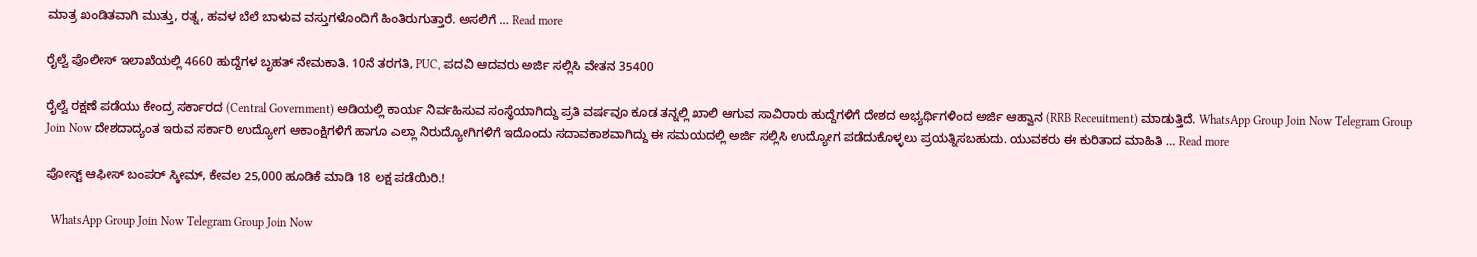ಮಾತ್ರ ಖಂಡಿತವಾಗಿ ಮುತ್ತು, ರತ್ನ, ಹವಳ ಬೆಲೆ ಬಾಳುವ ವಸ್ತುಗಳೊಂದಿಗೆ ಹಿಂತಿರುಗುತ್ತಾರೆ. ಅಸಲಿಗೆ … Read more

ರೈಲ್ವೆ ಪೊಲೀಸ್ ಇಲಾಖೆಯಲ್ಲಿ 4660 ಹುದ್ದೆಗಳ ಬೃಹತ್ ನೇಮಕಾತಿ. 10ನೆ ತರಗತಿ, PUC, ಪದವಿ ಆದವರು ಅರ್ಜಿ ಸಲ್ಲಿಸಿ ವೇತನ 35400

ರೈಲ್ವೆ ರಕ್ಷಣೆ ಪಡೆಯು ಕೇಂದ್ರ ಸರ್ಕಾರದ (Central Government) ಅಡಿಯಲ್ಲಿ ಕಾರ್ಯ ನಿರ್ವಹಿಸುವ ಸಂಸ್ಥೆಯಾಗಿದ್ದು ಪ್ರತಿ ವರ್ಷವೂ ಕೂಡ ತನ್ನಲ್ಲಿ ಖಾಲಿ ಆಗುವ ಸಾವಿರಾರು ಹುದ್ದೆಗಳಿಗೆ ದೇಶದ ಅಭ್ಯರ್ಥಿಗಳಿಂದ ಅರ್ಜಿ ಆಹ್ವಾನ (RRB Receuitment) ಮಾಡುತ್ತಿದೆ. WhatsApp Group Join Now Telegram Group Join Now ದೇಶದಾದ್ಯಂತ ಇರುವ ಸರ್ಕಾರಿ ಉದ್ಯೋಗ ಆಕಾಂಕ್ಷಿಗಳಿಗೆ ಹಾಗೂ ಎಲ್ಲಾ ನಿರುದ್ಯೋಗಿಗಳಿಗೆ ಇದೊಂದು ಸದಾವಕಾಶವಾಗಿದ್ದು ಈ ಸಮಯದಲ್ಲಿ ಅರ್ಜಿ ಸಲ್ಲಿಸಿ ಉದ್ಯೋಗ ಪಡೆದುಕೊಳ್ಳಲು ಪ್ರಯತ್ನಿಸಬಹುದು. ಯುವಕರು ಈ ಕುರಿತಾದ ಮಾಹಿತಿ … Read more

ಪೋಸ್ಟ್ ಆಫೀಸ್ ಬಂಪರ್ ಸ್ಕೀಮ್, ಕೇವಲ 25,000 ಹೂಡಿಕೆ ಮಾಡಿ 18 ಲಕ್ಷ ಪಡೆಯಿರಿ.!

  WhatsApp Group Join Now Telegram Group Join Now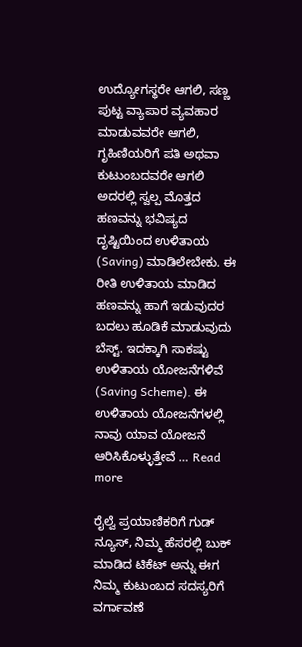ಉದ್ಯೋಗಸ್ಥರೇ ಆಗಲಿ, ಸಣ್ಣ ಪುಟ್ಟ ವ್ಯಾಪಾರ ವ್ಯವಹಾರ ಮಾಡುವವರೇ ಆಗಲಿ, ಗೃಹಿಣಿಯರಿಗೆ ಪತಿ ಅಥವಾ ಕುಟುಂಬದವರೇ ಆಗಲಿ ಅದರಲ್ಲಿ ಸ್ವಲ್ಪ ಮೊತ್ತದ ಹಣವನ್ನು ಭವಿಷ್ಯದ ದೃಷ್ಟಿಯಿಂದ ಉಳಿತಾಯ (Saving) ಮಾಡಿಲೇಬೇಕು. ಈ ರೀತಿ ಉಳಿತಾಯ ಮಾಡಿದ ಹಣವನ್ನು ಹಾಗೆ ಇಡುವುದರ ಬದಲು ಹೂಡಿಕೆ ಮಾಡುವುದು ಬೆಸ್ಟ್. ಇದಕ್ಕಾಗಿ ಸಾಕಷ್ಟು ಉಳಿತಾಯ ಯೋಜನೆಗಳಿವೆ (Saving Scheme). ಈ ಉಳಿತಾಯ ಯೋಜನೆಗಳಲ್ಲಿ ನಾವು ಯಾವ ಯೋಜನೆ ಆರಿಸಿಕೊಳ್ಳುತ್ತೇವೆ … Read more

ರೈಲ್ವೆ ಪ್ರಯಾಣಿಕರಿಗೆ ಗುಡ್ ನ್ಯೂಸ್, ನಿಮ್ಮ ಹೆಸರಲ್ಲಿ ಬುಕ್ ಮಾಡಿದ ಟಿಕೆಟ್ ಅನ್ನು ಈಗ ನಿಮ್ಮ ಕುಟುಂಬದ ಸದಸ್ಯರಿಗೆ ವರ್ಗಾವಣೆ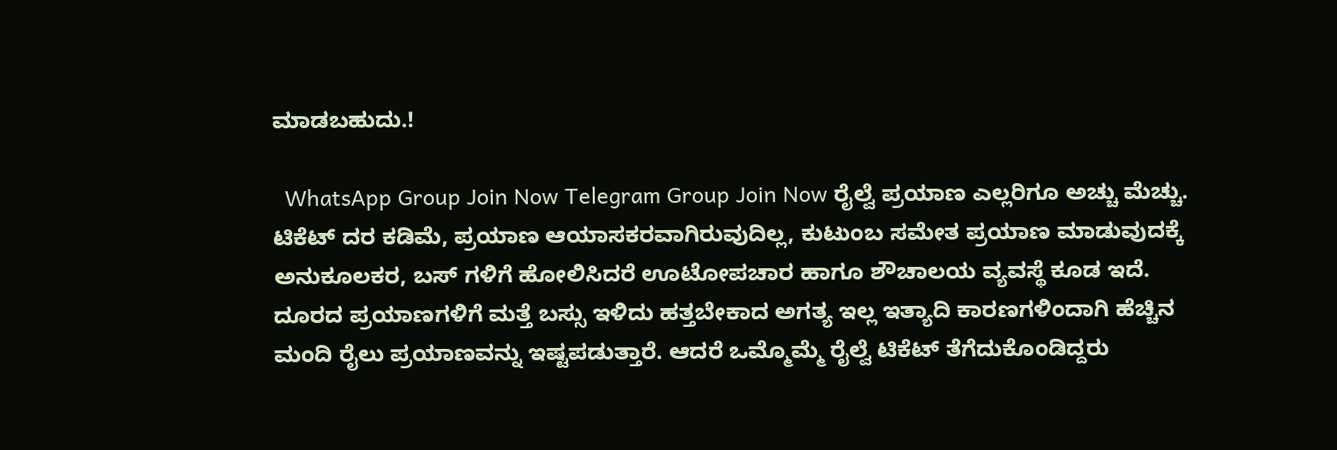ಮಾಡಬಹುದು.!

  WhatsApp Group Join Now Telegram Group Join Now ರೈಲ್ವೆ ಪ್ರಯಾಣ ಎಲ್ಲರಿಗೂ ಅಚ್ಚು ಮೆಚ್ಚು. ಟಿಕೆಟ್ ದರ ಕಡಿಮೆ, ಪ್ರಯಾಣ ಆಯಾಸಕರವಾಗಿರುವುದಿಲ್ಲ, ಕುಟುಂಬ ಸಮೇತ ಪ್ರಯಾಣ ಮಾಡುವುದಕ್ಕೆ ಅನುಕೂಲಕರ, ಬಸ್ ಗಳಿಗೆ ಹೋಲಿಸಿದರೆ ಊಟೋಪಚಾರ ಹಾಗೂ ಶೌಚಾಲಯ ವ್ಯವಸ್ಥೆ ಕೂಡ ಇದೆ. ದೂರದ ಪ್ರಯಾಣಗಳಿಗೆ ಮತ್ತೆ ಬಸ್ಸು ಇಳಿದು ಹತ್ತಬೇಕಾದ ಅಗತ್ಯ ಇಲ್ಲ ಇತ್ಯಾದಿ ಕಾರಣಗಳಿಂದಾಗಿ ಹೆಚ್ಚಿನ ಮಂದಿ ರೈಲು ಪ್ರಯಾಣವನ್ನು ಇಷ್ಟಪಡುತ್ತಾರೆ. ಆದರೆ ಒಮ್ಮೊಮ್ಮೆ ರೈಲ್ವೆ ಟಿಕೆಟ್ ತೆಗೆದುಕೊಂಡಿದ್ದರು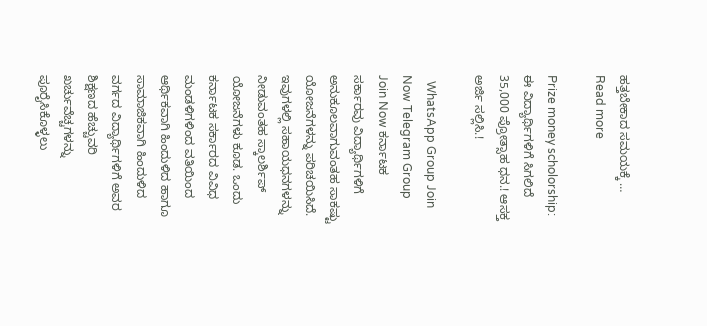ಹತ್ತಬೇಕಾದ ಸಮಯಕ್ಕೆ … Read more

Prize money scholorship: ಈ ವಿದ್ಯಾರ್ಥಿಗಳಿಗೆ ಸಿಗಲಿದೆ 35,000 ಪ್ರೋತ್ಸಾಹ ಧನ.! ಆಸಕ್ತ ಅರ್ಜಿ ಸಲ್ಲಿಸಿ.!

  WhatsApp Group Join Now Telegram Group Join Now ಕರ್ನಾಟಕ ಸರ್ಕಾರವು ವಿದ್ಯಾರ್ಥಿಗಳಿಗೆ ಅನುಕೂಲವಾಗುವಂತಹ ಸಾಕಷ್ಟು ಯೋಜನೆಗಳನ್ನು ಪರಿಚಯಿಸಿದೆ. ಇವುಗಳಲ್ಲಿ ಸಹಾಯಧನಗಳನ್ನು ನೀಡುವಂತಹ ಸ್ಕಾಲರ್ಶಿಪ್ ಯೋಜನೆಗಳು ಕೂಡ. ಒಂದು ಕರ್ನಾಟಕ ಸರ್ಕಾರದ ವಿವಿಧ ಮಂಡಳಿಗಳಿಂದ ವತಿಯಿಂದ ಆರ್ಥಿಕವಾಗಿ ಹಿಂದುಳಿದ ಹಾಗೂ ಸಾಮಾಜಿಕವಾಗಿ ಹಿಂದುಳಿದ ವರ್ಗದ ವಿದ್ಯಾರ್ಥಿಗಳಿಗೆ ಅವರ ಶಿಕ್ಷಣದ ಹೆಚ್ಚುವರಿ ಖರ್ಚುವೆಚ್ಚಗಳನ್ನು ಪೂರೈಸಿಕೊಳ್ಳಲು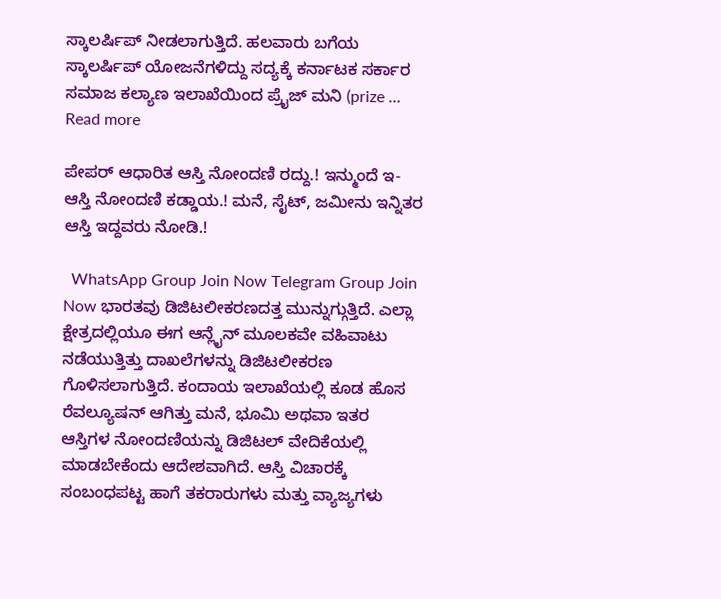ಸ್ಕಾಲರ್ಷಿಪ್ ನೀಡಲಾಗುತ್ತಿದೆ. ಹಲವಾರು ಬಗೆಯ ಸ್ಕಾಲರ್ಷಿಪ್ ಯೋಜನೆಗಳಿದ್ದು ಸದ್ಯಕ್ಕೆ ಕರ್ನಾಟಕ ಸರ್ಕಾರ ಸಮಾಜ ಕಲ್ಯಾಣ ಇಲಾಖೆಯಿಂದ ಪ್ರೈಜ್ ಮನಿ (prize … Read more

ಪೇಪರ್ ಆಧಾರಿತ ಆಸ್ತಿ ನೋಂದಣಿ ರದ್ದು.! ಇನ್ಮುಂದೆ ಇ-ಆಸ್ತಿ ನೋಂದಣಿ ಕಡ್ಡಾಯ.! ಮನೆ, ಸೈಟ್, ಜಮೀನು ಇನ್ನಿತರ ಆಸ್ತಿ ಇದ್ದವರು ನೋಡಿ.!

  WhatsApp Group Join Now Telegram Group Join Now ಭಾರತವು ಡಿಜಿಟಲೀಕರಣದತ್ತ ಮುನ್ನುಗ್ಗುತ್ತಿದೆ. ಎಲ್ಲಾ ಕ್ಷೇತ್ರದಲ್ಲಿಯೂ ಈಗ ಆನ್ಲೈನ್ ಮೂಲಕವೇ ವಹಿವಾಟು ನಡೆಯುತ್ತಿತ್ತು ದಾಖಲೆಗಳನ್ನು ಡಿಜಿಟಲೀಕರಣ ಗೊಳಿಸಲಾಗುತ್ತಿದೆ. ಕಂದಾಯ ಇಲಾಖೆಯಲ್ಲಿ ಕೂಡ ಹೊಸ ರೆವಲ್ಯೂಷನ್ ಆಗಿತ್ತು ಮನೆ, ಭೂಮಿ ಅಥವಾ ಇತರ ಆಸ್ತಿಗಳ ನೋಂದಣಿಯನ್ನು ಡಿಜಿಟಲ್ ವೇದಿಕೆಯಲ್ಲಿ ಮಾಡಬೇಕೆಂದು ಆದೇಶವಾಗಿದೆ. ಆಸ್ತಿ ವಿಚಾರಕ್ಕೆ ಸಂಬಂಧಪಟ್ಟ ಹಾಗೆ ತಕರಾರುಗಳು ಮತ್ತು ವ್ಯಾಜ್ಯಗಳು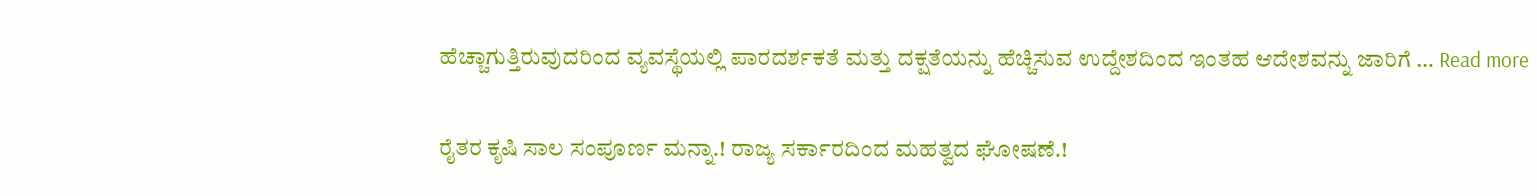ಹೆಚ್ಚಾಗುತ್ತಿರುವುದರಿಂದ ವ್ಯವಸ್ಥೆಯಲ್ಲಿ ಪಾರದರ್ಶಕತೆ ಮತ್ತು ದಕ್ಷತೆಯನ್ನು ಹೆಚ್ಚಿಸುವ ಉದ್ದೇಶದಿಂದ ಇಂತಹ ಆದೇಶವನ್ನು ಜಾರಿಗೆ … Read more

ರೈತರ ಕೃಷಿ ಸಾಲ ಸಂಪೂರ್ಣ ಮನ್ನಾ.! ರಾಜ್ಯ ಸರ್ಕಾರದಿಂದ ಮಹತ್ವದ ಘೋಷಣೆ.!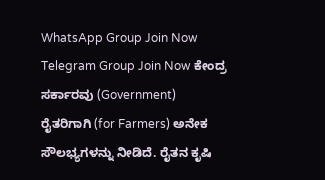WhatsApp Group Join Now Telegram Group Join Now ಕೇಂದ್ರ ಸರ್ಕಾರವು (Government) ರೈತರಿಗಾಗಿ (for Farmers) ಅನೇಕ ಸೌಲಭ್ಯಗಳನ್ನು ನೀಡಿದೆ. ರೈತನ ಕೃಷಿ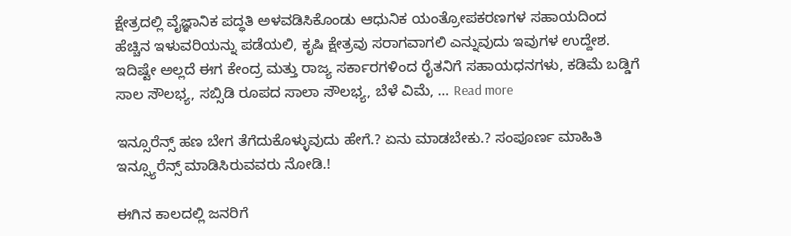ಕ್ಷೇತ್ರದಲ್ಲಿ ವೈಜ್ಞಾನಿಕ ಪದ್ಧತಿ ಅಳವಡಿಸಿಕೊಂಡು ಆಧುನಿಕ ಯಂತ್ರೋಪಕರಣಗಳ ಸಹಾಯದಿಂದ ಹೆಚ್ಚಿನ ಇಳುವರಿಯನ್ನು ಪಡೆಯಲಿ, ಕೃಷಿ ಕ್ಷೇತ್ರವು ಸರಾಗವಾಗಲಿ ಎನ್ನುವುದು ಇವುಗಳ ಉದ್ದೇಶ. ಇದಿಷ್ಟೇ ಅಲ್ಲದೆ ಈಗ ಕೇಂದ್ರ ಮತ್ತು ರಾಜ್ಯ ಸರ್ಕಾರಗಳಿಂದ ರೈತನಿಗೆ ಸಹಾಯಧನಗಳು, ಕಡಿಮೆ ಬಡ್ಡಿಗೆ ಸಾಲ ಸೌಲಭ್ಯ, ಸಬ್ಸಿಡಿ ರೂಪದ ಸಾಲಾ ಸೌಲಭ್ಯ, ಬೆಳೆ ವಿಮೆ, … Read more

ಇನ್ಸೂರೆನ್ಸ್ ಹಣ ಬೇಗ ತೆಗೆದುಕೊಳ್ಳುವುದು ಹೇಗೆ.? ಏನು ಮಾಡಬೇಕು.? ಸಂಪೂರ್ಣ ಮಾಹಿತಿ ಇನ್ಸ್ಯೂರೆನ್ಸ್ ಮಾಡಿಸಿರುವವರು ನೋಡಿ.!

ಈಗಿನ ಕಾಲದಲ್ಲಿ ಜನರಿಗೆ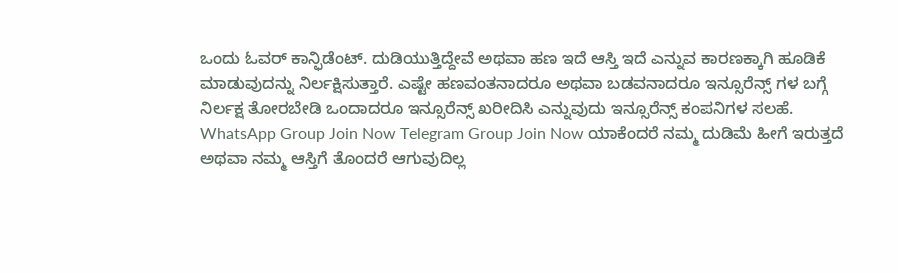ಒಂದು ಓವರ್ ಕಾನ್ಫಿಡೆಂಟ್. ದುಡಿಯುತ್ತಿದ್ದೇವೆ ಅಥವಾ ಹಣ ಇದೆ ಆಸ್ತಿ ಇದೆ ಎನ್ನುವ ಕಾರಣಕ್ಕಾಗಿ ಹೂಡಿಕೆ ಮಾಡುವುದನ್ನು ನಿರ್ಲಕ್ಷಿಸುತ್ತಾರೆ. ಎಷ್ಟೇ ಹಣವಂತನಾದರೂ ಅಥವಾ ಬಡವನಾದರೂ ಇನ್ಸೂರೆನ್ಸ್ ಗಳ ಬಗ್ಗೆ ನಿರ್ಲಕ್ಷ ತೋರಬೇಡಿ ಒಂದಾದರೂ ಇನ್ಸೂರೆನ್ಸ್ ಖರೀದಿಸಿ ಎನ್ನುವುದು ಇನ್ಸೂರೆನ್ಸ್ ಕಂಪನಿಗಳ ಸಲಹೆ. WhatsApp Group Join Now Telegram Group Join Now ಯಾಕೆಂದರೆ ನಮ್ಮ ದುಡಿಮೆ ಹೀಗೆ ಇರುತ್ತದೆ ಅಥವಾ ನಮ್ಮ ಆಸ್ತಿಗೆ ತೊಂದರೆ ಆಗುವುದಿಲ್ಲ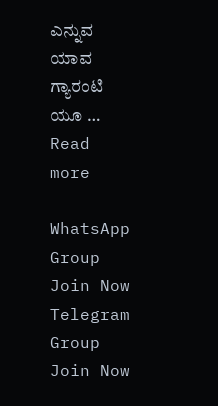ಎನ್ನುವ ಯಾವ ಗ್ಯಾರಂಟಿ ಯೂ … Read more

WhatsApp Group Join Now
Telegram Group Join Now